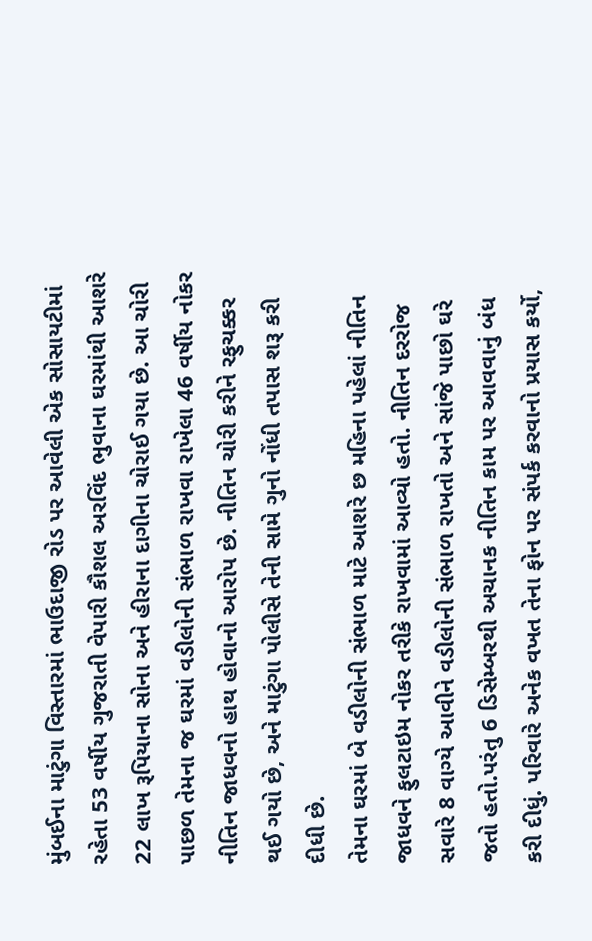મુંબઈના માટુંગા વિસ્તારમાં ભાઉદાજી રોડ પર આવેલી એક સોસાયટીમાં રહેતા 53 વર્ષીય ગુજરાતી વેપારી કૌશલ અરવિંદ ભુવાના ઘરમાંથી આશરે 22 લાખ રૂપિયાના સોના અને હીરાના દાગીના ચોરાઈ ગયા છે. આ ચોરી પાછળ તેમના જ ઘરમાં વડીલોની સંભાળ રાખવા રાખેલા 46 વર્ષીય નોકર નીતિન જાધવનો હાથ હોવાનો આરોપ છે. નીતિન ચોરી કરીને રફુચક્કર થઈ ગયો છે, અને માટુંગા પોલીસે તેની સામે ગુનો નોંધી તપાસ શરૂ કરી દીધી છે.
તેમના ઘરમાં બે વડીલોની સંભાળ માટે આશરે છ મહિના પહેલાં નીતિન જાધવને ફુલટાઇમ નોકર તરીકે રાખવામાં આવ્યો હતો. નીતિન દરરોજ સવારે 8 વાગ્યે આવીને વડીલોની સંભાળ રાખતો અને સાંજે પાછો ઘરે જતો હતો.પરંતુ 6 ડિસેમ્બરથી અચાનક નીતિન કામ પર આવવાનું બંધ કરી દીધું. પરિવારે અનેક વખત તેના ફોન પર સંપર્ક કરવાનો પ્રયાસ કર્યો,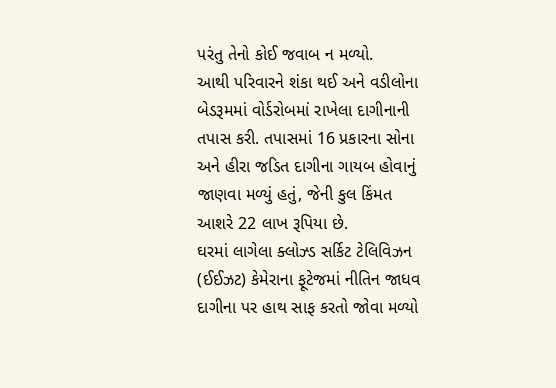પરંતુ તેનો કોઈ જવાબ ન મળ્યો.
આથી પરિવારને શંકા થઈ અને વડીલોના બેડરૂમમાં વોર્ડરોબમાં રાખેલા દાગીનાની તપાસ કરી. તપાસમાં 16 પ્રકારના સોના અને હીરા જડિત દાગીના ગાયબ હોવાનું જાણવા મળ્યું હતું, જેની કુલ કિંમત આશરે 22 લાખ રૂપિયા છે.
ઘરમાં લાગેલા ક્લોઝ્ડ સર્કિટ ટેલિવિઝન (ઈઈઝટ) કેમેરાના ફૂટેજમાં નીતિન જાધવ દાગીના પર હાથ સાફ કરતો જોવા મળ્યો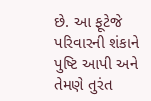છે. આ ફૂટેજે પરિવારની શંકાને પુષ્ટિ આપી અને તેમણે તુરંત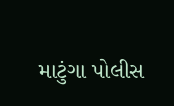માટુંગા પોલીસ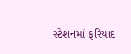સ્ટેશનમાં ફરિયાદ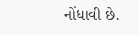નોંધાવી છે.